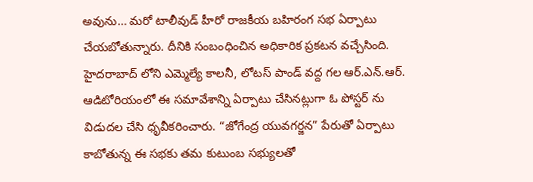అవును… మరో టాలీవుడ్ హీరో రాజకీయ బహిరంగ సభ ఏర్పాటు చేయబోతున్నారు. దీనికి సంబంధించిన అధికారిక ప్రకటన వచ్చేసింది. హైదరాబాద్ లోని ఎమ్మెల్యే కాలనీ, లోటస్ పాండ్ వద్ద గల ఆర్.ఎన్.ఆర్. ఆడిటోరియంలో ఈ సమావేశాన్ని ఏర్పాటు చేసినట్లుగా ఓ పోస్టర్ ను విడుదల చేసి ధృవీకరించారు. “జోగేంద్ర యువగర్జన” పేరుతో ఏర్పాటు కాబోతున్న ఈ సభకు తమ కుటుంబ సభ్యులతో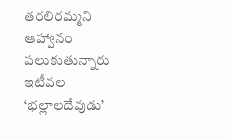తరలిరమ్మని ఆహ్వానం పలుకుతున్నారు ఇటీవల ‘భల్లాలదేవుడు’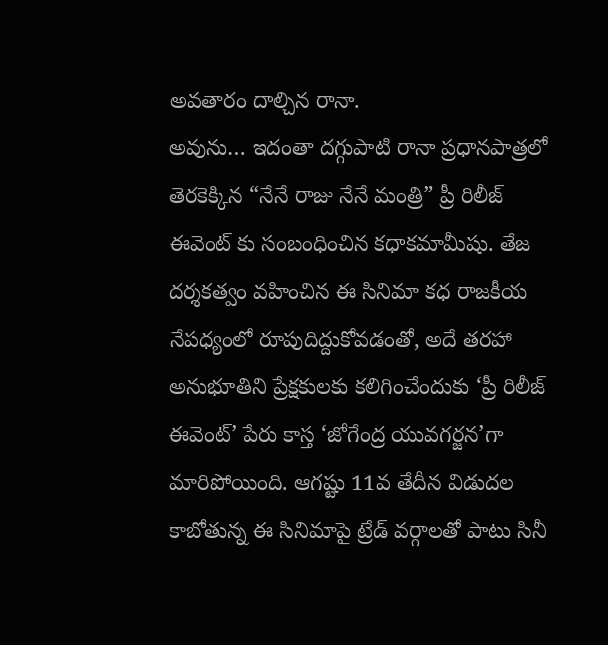అవతారం దాల్చిన రానా.
అవును… ఇదంతా దగ్గుపాటి రానా ప్రధానపాత్రలో తెరకెక్కిన “నేనే రాజు నేనే మంత్రి” ప్రీ రిలీజ్ ఈవెంట్ కు సంబంధించిన కధాకమామీషు. తేజ దర్శకత్వం వహించిన ఈ సినిమా కధ రాజకీయ నేపధ్యంలో రూపుదిద్దుకోవడంతో, అదే తరహా అనుభూతిని ప్రేక్షకులకు కలిగించేందుకు ‘ప్రీ రిలీజ్ ఈవెంట్’ పేరు కాస్త ‘జోగేంద్ర యువగర్జన’గా మారిపోయింది. ఆగష్టు 11వ తేదీన విడుదల కాబోతున్న ఈ సినిమాపై ట్రేడ్ వర్గాలతో పాటు సినీ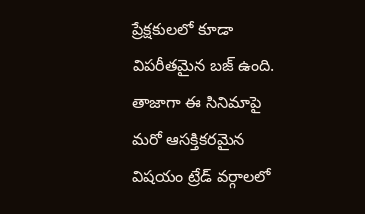ప్రేక్షకులలో కూడా విపరీతమైన బజ్ ఉంది.
తాజాగా ఈ సినిమాపై మరో ఆసక్తికరమైన విషయం ట్రేడ్ వర్గాలలో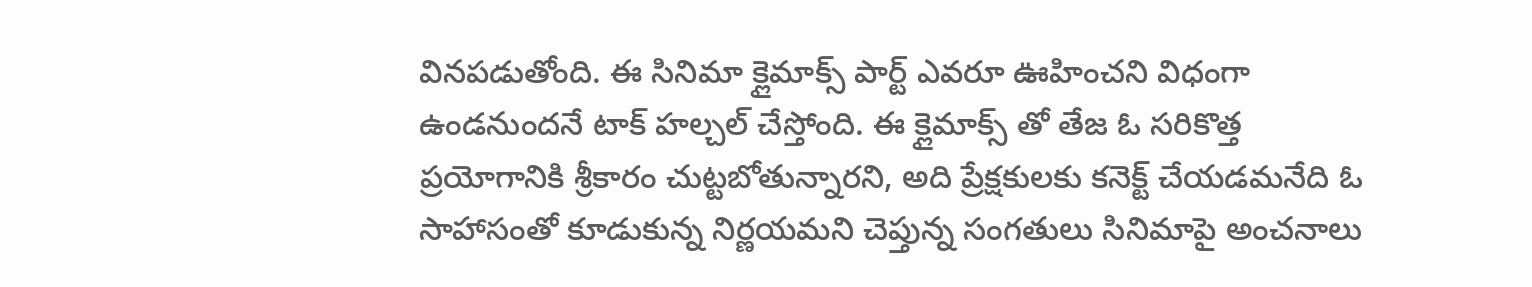వినపడుతోంది. ఈ సినిమా క్లైమాక్స్ పార్ట్ ఎవరూ ఊహించని విధంగా ఉండనుందనే టాక్ హల్చల్ చేస్తోంది. ఈ క్లైమాక్స్ తో తేజ ఓ సరికొత్త ప్రయోగానికి శ్రీకారం చుట్టబోతున్నారని, అది ప్రేక్షకులకు కనెక్ట్ చేయడమనేది ఓ సాహాసంతో కూడుకున్న నిర్ణయమని చెప్తున్న సంగతులు సినిమాపై అంచనాలు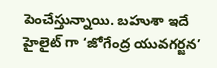పెంచేస్తున్నాయి. బహుశా ఇదే హైలైట్ గా ‘జోగేంద్ర యువగర్జన’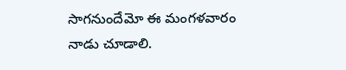సాగనుందేమో ఈ మంగళవారం నాడు చూడాలి.